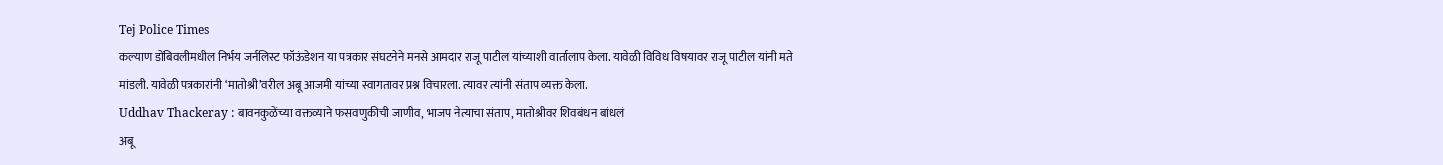Tej Police Times
कल्याण डोंबिवलीमधील निर्भय जर्नलिस्ट फॉऊंडेशन या पत्रकार संघटनेने मनसे आमदार राजू पाटील यांच्याशी वार्तालाप केला. यावेळी विविध विषयावर राजू पाटील यांनी मते मांडली. यावेळी पत्रकारांनी ‘मातोश्री’वरील अबू आजमी यांच्या स्वागतावर प्रश्न विचारला. त्यावर त्यांनी संताप व्यक्त केला.
Uddhav Thackeray : बावनकुळेंच्या वक्तव्याने फसवणुकीची जाणीव, भाजप नेत्याचा संताप, मातोश्रीवर शिवबंधन बांधलं
अबू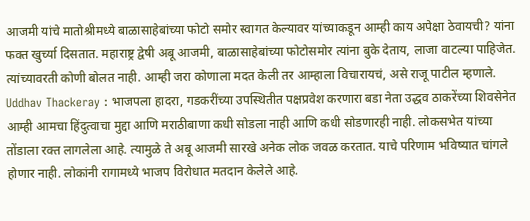आजमी यांचे मातोश्रीमध्ये बाळासाहेबांच्या फोटो समोर स्वागत केल्यावर यांच्याकडून आम्ही काय अपेक्षा ठेवायची? यांना फक्त खुर्च्या दिसतात. महाराष्ट्र द्वेषी अबू आजमी, बाळासाहेबांच्या फोटोसमोर त्यांना बुके देताय, लाजा वाटल्या पाहिजेत. त्यांच्यावरती कोणी बोलत नाही. आम्ही जरा कोणाला मदत केली तर आम्हाला विचारायचं, असे राजू पाटील म्हणाले.
Uddhav Thackeray : भाजपला हादरा, गडकरींच्या उपस्थितीत पक्षप्रवेश करणारा बडा नेता उद्धव ठाकरेंच्या शिवसेनेत
आम्ही आमचा हिंदुत्वाचा मुद्दा आणि मराठीबाणा कधी सोडला नाही आणि कधी सोडणारही नाही. लोकसभेत यांच्या तोंडाला रक्त लागलेला आहे. त्यामुळे ते अबू आजमी सारखे अनेक लोक जवळ करतात. याचे परिणाम भविष्यात चांगले होणार नाही. लोकांनी रागामध्ये भाजप विरोधात मतदान केलेले आहे.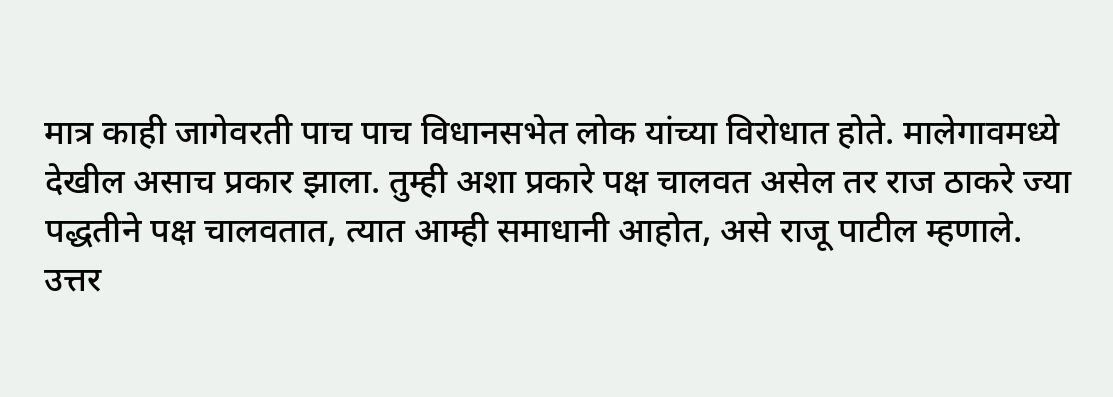मात्र काही जागेवरती पाच पाच विधानसभेत लोक यांच्या विरोधात होते. मालेगावमध्ये देखील असाच प्रकार झाला. तुम्ही अशा प्रकारे पक्ष चालवत असेल तर राज ठाकरे ज्या पद्धतीने पक्ष चालवतात, त्यात आम्ही समाधानी आहोत, असे राजू पाटील म्हणाले.
उत्तर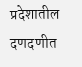प्रदेशातील दणदणीत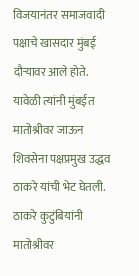विजयानंतर समाजवादी पक्षाचे खासदार मुंबई दौऱ्यावर आले होते. यावेळी त्यांनी मुंबईत मातोश्रीवर जाऊन शिवसेना पक्षप्रमुख उद्धव ठाकरे यांची भेट घेतली. ठाकरे कुटुंबियांनी मातोश्रीवर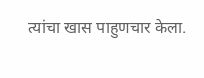त्यांचा खास पाहुणचार केला.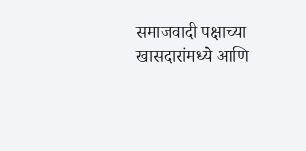समाजवादी पक्षाच्या खासदारांमध्ये आणि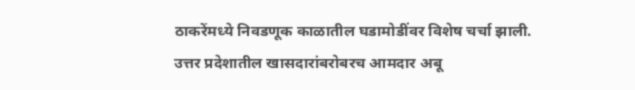ठाकरेंमध्ये निवडणूक काळातील घडामोडींवर विशेष चर्चा झाली. उत्तर प्रदेशातील खासदारांबरोबरच आमदार अबू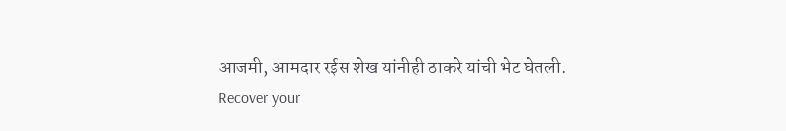आजमी, आमदार रईस शेख यांनीही ठाकरे यांची भेट घेतली.
Recover your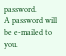password.
A password will be e-mailed to you.